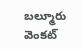బల్మూరు వెంకట్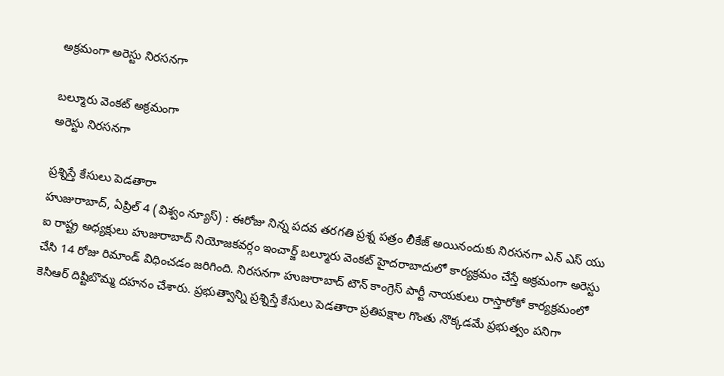అక్రమంగా అరెస్టు నిరసనగా

బల్మూరు వెంకట్ అక్రమంగా
అరెస్టు నిరసనగా

ప్రశ్నిస్తే కేసులు పెడతారా
హుజురాబాద్, ఏప్రిల్ 4 (విశ్వం న్యూస్) : ఈరోజు నిన్న పదవ తరగతి ప్రశ్న పత్రం లీకేజ్ అయినందుకు నిరసనగా ఎన్ ఎస్ యు ఐ రాష్ట్ర అధ్యక్షులు హుజురాబాద్ నియోజకవర్గం ఇంచార్జ్ బల్మూరు వెంకట్ హైదరాబాదులో కార్యక్రమం చేస్తే అక్రమంగా అరెస్టు చేసి 14 రోజు రిమాండ్ విధించడం జరిగింది. నిరసనగా హుజురాబాద్ టౌన్ కాంగ్రెస్ పార్టీ నాయకులు రాస్తారోకో కార్యక్రమంలో కెసిఆర్ దిష్టిబొమ్మ దహనం చేశారు. ప్రభుత్వాన్ని ప్రశ్నిస్తే కేసులు పెడతారా ప్రతిపక్షాల గొంతు నొక్కడమే ప్రభుత్వం పనిగా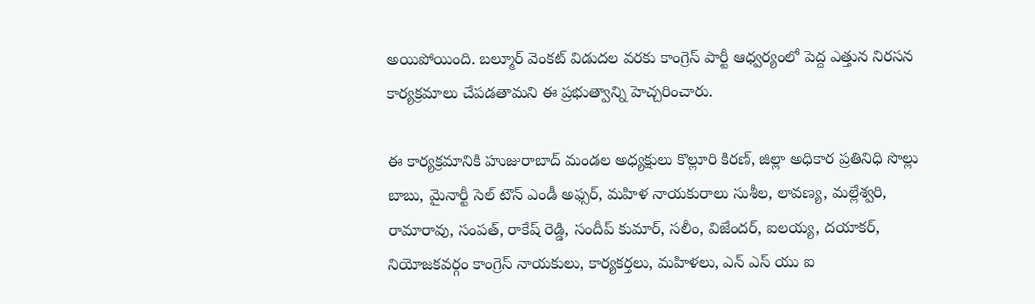అయిపోయింది. బల్మూర్ వెంకట్ విడుదల వరకు కాంగ్రెస్ పార్టీ ఆధ్వర్యంలో పెద్ద ఎత్తున నిరసన కార్యక్రమాలు చేపడతామని ఈ ప్రభుత్వాన్ని హెచ్చరించారు.

ఈ కార్యక్రమానికి హుజురాబాద్ మండల అధ్యక్షులు కొల్లూరి కిరణ్, జిల్లా అధికార ప్రతినిధి సొల్లు బాబు, మైనార్టీ సెల్ టౌన్ ఎండీ అఫ్సర్, మహిళ నాయకురాలు సుశీల, లావణ్య, మల్లేశ్వరి, రామారావు, సంపత్, రాకేష్ రెడ్డి, సందీప్ కుమార్, సలీం, విజేందర్, ఐలయ్య, దయాకర్, నియోజకవర్గం కాంగ్రెస్ నాయకులు, కార్యకర్తలు, మహిళలు, ఎన్ ఎస్ యు ఐ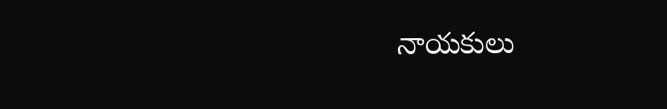నాయకులు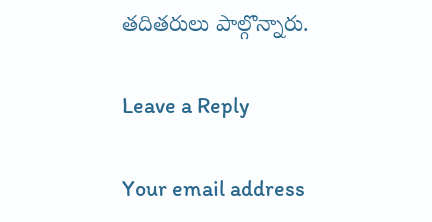తదితరులు పాల్గొన్నారు.

Leave a Reply

Your email address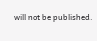will not be published.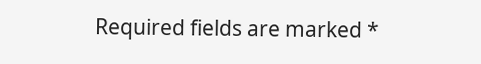Required fields are marked *